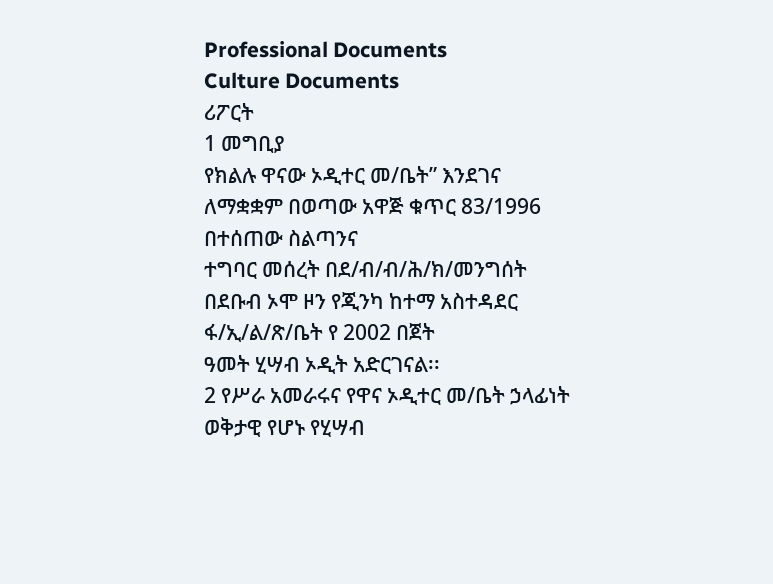Professional Documents
Culture Documents
ሪፖርት
1 መግቢያ
የክልሉ ዋናው ኦዲተር መ/ቤት” እንደገና ለማቋቋም በወጣው አዋጅ ቁጥር 83/1996 በተሰጠው ስልጣንና
ተግባር መሰረት በደ/ብ/ብ/ሕ/ክ/መንግሰት በደቡብ ኦሞ ዞን የጂንካ ከተማ አስተዳደር ፋ/ኢ/ል/ጽ/ቤት የ 2002 በጀት
ዓመት ሂሣብ ኦዲት አድርገናል፡፡
2 የሥራ አመራሩና የዋና ኦዲተር መ/ቤት ኃላፊነት
ወቅታዊ የሆኑ የሂሣብ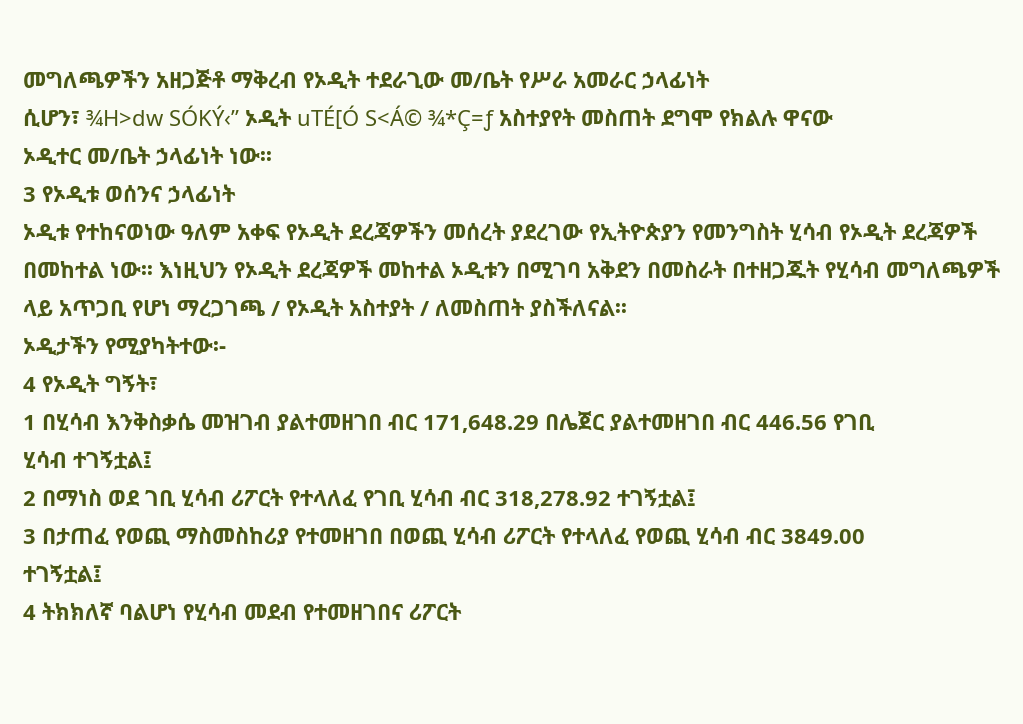መግለጫዎችን አዘጋጅቶ ማቅረብ የኦዲት ተደራጊው መ/ቤት የሥራ አመራር ኃላፊነት
ሲሆን፣ ¾H>dw SÓKÝ‹” ኦዲት uTÉ[Ó S<Á© ¾*Ç=ƒ አስተያየት መስጠት ደግሞ የክልሉ ዋናው
ኦዲተር መ/ቤት ኃላፊነት ነው፡፡
3 የኦዲቱ ወሰንና ኃላፊነት
ኦዲቱ የተከናወነው ዓለም አቀፍ የኦዲት ደረጃዎችን መሰረት ያደረገው የኢትዮጵያን የመንግስት ሂሳብ የኦዲት ደረጃዎች
በመከተል ነው፡፡ እነዚህን የኦዲት ደረጃዎች መከተል ኦዲቱን በሚገባ አቅደን በመስራት በተዘጋጁት የሂሳብ መግለጫዎች
ላይ አጥጋቢ የሆነ ማረጋገጫ / የኦዲት አስተያት / ለመስጠት ያስችለናል፡፡
ኦዲታችን የሚያካትተው፡-
4 የኦዲት ግኝት፣
1 በሂሳብ እንቅስቃሴ መዝገብ ያልተመዘገበ ብር 171,648.29 በሌጀር ያልተመዘገበ ብር 446.56 የገቢ
ሂሳብ ተገኝቷል፤
2 በማነስ ወደ ገቢ ሂሳብ ሪፖርት የተላለፈ የገቢ ሂሳብ ብር 318,278.92 ተገኝቷል፤
3 በታጠፈ የወጪ ማስመስከሪያ የተመዘገበ በወጪ ሂሳብ ሪፖርት የተላለፈ የወጪ ሂሳብ ብር 3849.00
ተገኝቷል፤
4 ትክክለኛ ባልሆነ የሂሳብ መደብ የተመዘገበና ሪፖርት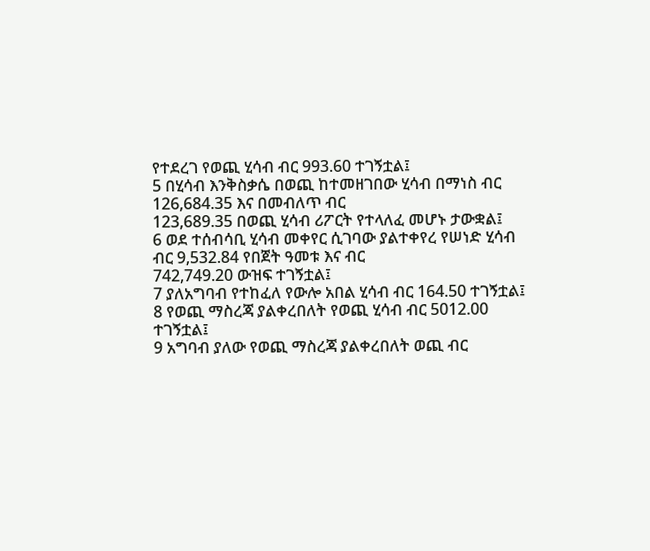የተደረገ የወጪ ሂሳብ ብር 993.60 ተገኝቷል፤
5 በሂሳብ እንቅስቃሴ በወጪ ከተመዘገበው ሂሳብ በማነስ ብር 126,684.35 እና በመብለጥ ብር
123,689.35 በወጪ ሂሳብ ሪፖርት የተላለፈ መሆኑ ታውቋል፤
6 ወደ ተሰብሳቢ ሂሳብ መቀየር ሲገባው ያልተቀየረ የሠነድ ሂሳብ ብር 9,532.84 የበጀት ዓመቱ እና ብር
742,749.20 ውዝፍ ተገኝቷል፤
7 ያለአግባብ የተከፈለ የውሎ አበል ሂሳብ ብር 164.50 ተገኝቷል፤
8 የወጪ ማስረጃ ያልቀረበለት የወጪ ሂሳብ ብር 5012.00 ተገኝቷል፤
9 አግባብ ያለው የወጪ ማስረጃ ያልቀረበለት ወጪ ብር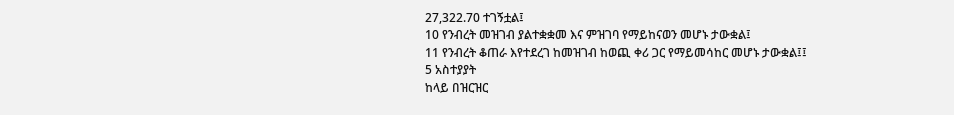27,322.70 ተገኝቷል፤
10 የንብረት መዝገብ ያልተቋቋመ እና ምዝገባ የማይከናወን መሆኑ ታውቋል፤
11 የንብረት ቆጠራ እየተደረገ ከመዝገብ ከወጪ ቀሪ ጋር የማይመሳከር መሆኑ ታውቋል፤፤
5 አስተያያት
ከላይ በዝርዝር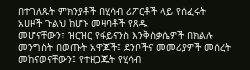በተገለጹት ምክንያቶች በሂሳብ ሪፖርቶች ላይ የሰፈሩት አሀዞች ጉልህ ከሆኑ መዛባቶች የጸዱ
መሆናቸውን፣ ዝርዝር የፋይናንስ እንቅስቃሴዎች በክልሉ መንግስት በወጡት አዋጆች፤ ደንቦችና መመሪያዎች መሰረት
መከናወናቸውን፤ የተዘጋጁት የሂሳብ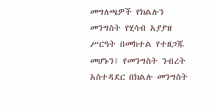መግለጫዎች የክልሉን መንግስት የሂሳብ አያያዝ ሥርዓት በመከተል የተዘጋጁ
መሆኑን፤ የመንግስት ንብረት አስተዳደር በክልሉ መንግስት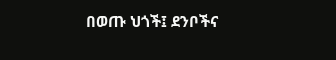በወጡ ህጎች፤ ደንቦችና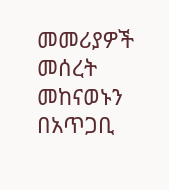መመሪያዎች መሰረት መከናወኑን
በአጥጋቢ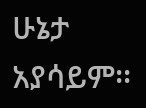ሁኔታ አያሳይም፡፡